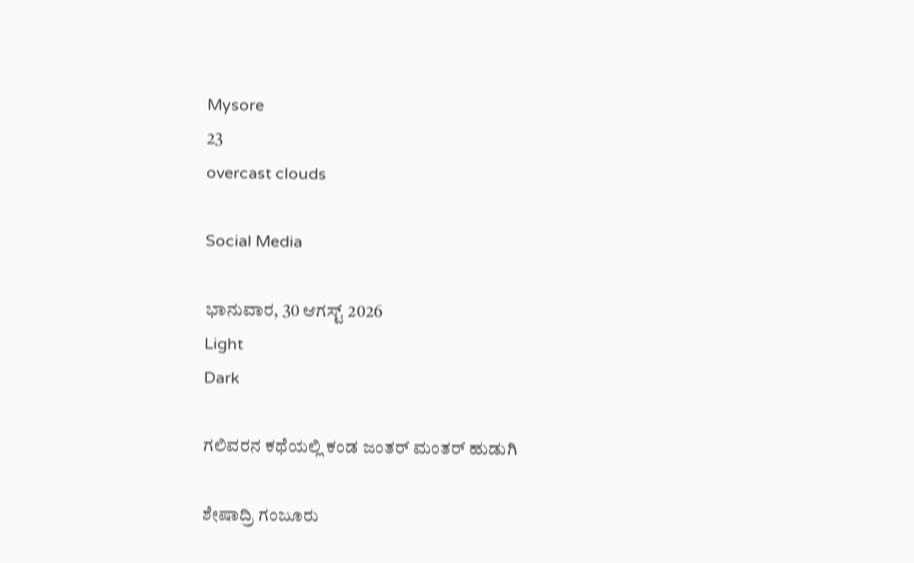Mysore
23
overcast clouds

Social Media

ಭಾನುವಾರ, 30 ಆಗಸ್ಟ್ 2026
Light
Dark

ಗಲಿವರನ ಕಥೆಯಲ್ಲಿ ಕಂಡ ಜಂತರ್ ಮಂತರ್ ಹುಡುಗಿ

ಶೇಷಾದ್ರಿ ಗಂಜೂರು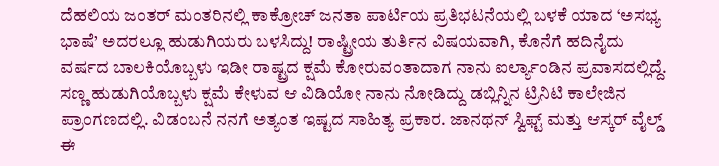ದೆಹಲಿಯ ಜಂತರ್ ಮಂತರಿನಲ್ಲಿ ಕಾಕ್ರೋಚ್ ಜನತಾ ಪಾರ್ಟಿಯ ಪ್ರತಿಭಟನೆಯಲ್ಲಿ ಬಳಕೆ ಯಾದ ‘ಅಸಭ್ಯ ಭಾಷೆ’ ಅದರಲ್ಲೂ ಹುಡುಗಿಯರು ಬಳಸಿದ್ದು! ರಾಷ್ಟ್ರೀಯ ತುರ್ತಿನ ವಿಷಯವಾಗಿ, ಕೊನೆಗೆ ಹದಿನೈದು ವರ್ಷದ ಬಾಲಕಿಯೊಬ್ಬಳು ಇಡೀ ರಾಷ್ಟ್ರದ ಕ್ಷಮೆ ಕೋರುವಂತಾದಾಗ ನಾನು ಐರ್ಲ್ಯಾಂಡಿನ ಪ್ರವಾಸದಲ್ಲಿದ್ದೆ. ಸಣ್ಣ ಹುಡುಗಿಯೊಬ್ಬಳು ಕ್ಷಮೆ ಕೇಳುವ ಆ ವಿಡಿಯೋ ನಾನು ನೋಡಿದ್ದು ಡಬ್ಲಿನ್ನಿನ ಟ್ರಿನಿಟಿ ಕಾಲೇಜಿನ ಪ್ರಾಂಗಣದಲ್ಲಿ. ವಿಡಂಬನೆ ನನಗೆ ಅತ್ಯಂತ ಇಷ್ಟದ ಸಾಹಿತ್ಯ ಪ್ರಕಾರ. ಜಾನಥನ್ ಸ್ವಿಫ್ಟ್ ಮತ್ತು ಆಸ್ಕರ್ ವೈಲ್ಡ್ ಈ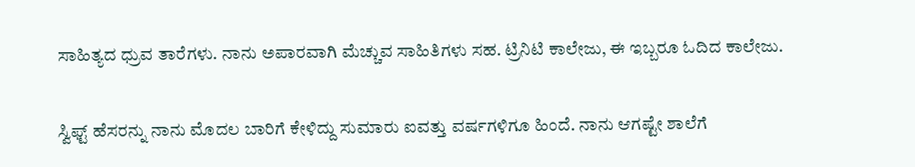ಸಾಹಿತ್ಯದ ಧ್ರುವ ತಾರೆಗಳು. ನಾನು ಅಪಾರವಾಗಿ ಮೆಚ್ಚುವ ಸಾಹಿತಿಗಳು ಸಹ. ಟ್ರಿನಿಟಿ ಕಾಲೇಜು, ಈ ಇಬ್ಬರೂ ಓದಿದ ಕಾಲೇಜು.

ಸ್ವಿಫ್ಟ್ ಹೆಸರನ್ನು ನಾನು ಮೊದಲ ಬಾರಿಗೆ ಕೇಳಿದ್ದು ಸುಮಾರು ಐವತ್ತು ವರ್ಷಗಳಿಗೂ ಹಿಂದೆ. ನಾನು ಆಗಷ್ಟೇ ಶಾಲೆಗೆ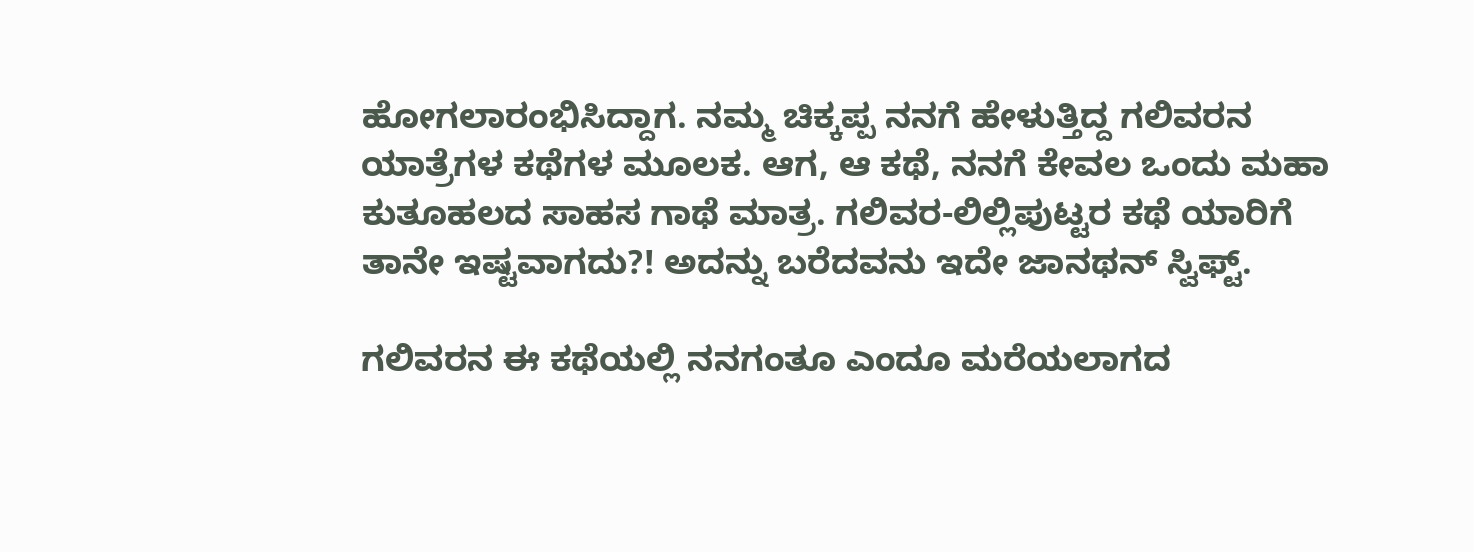ಹೋಗಲಾರಂಭಿಸಿದ್ದಾಗ. ನಮ್ಮ ಚಿಕ್ಕಪ್ಪ ನನಗೆ ಹೇಳುತ್ತಿದ್ದ ಗಲಿವರನ ಯಾತ್ರೆಗಳ ಕಥೆಗಳ ಮೂಲಕ. ಆಗ, ಆ ಕಥೆ, ನನಗೆ ಕೇವಲ ಒಂದು ಮಹಾ ಕುತೂಹಲದ ಸಾಹಸ ಗಾಥೆ ಮಾತ್ರ. ಗಲಿವರ-ಲಿಲ್ಲಿಪುಟ್ಟರ ಕಥೆ ಯಾರಿಗೆ ತಾನೇ ಇಷ್ಟವಾಗದು?! ಅದನ್ನು ಬರೆದವನು ಇದೇ ಜಾನಥನ್ ಸ್ವಿಫ್ಟ್.

ಗಲಿವರನ ಈ ಕಥೆಯಲ್ಲಿ ನನಗಂತೂ ಎಂದೂ ಮರೆಯಲಾಗದ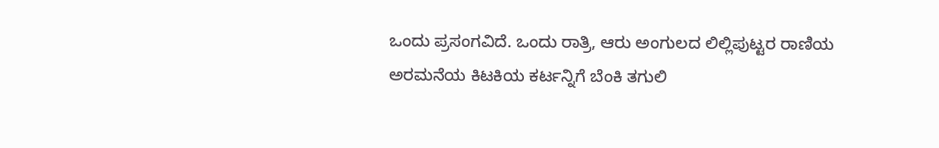ಒಂದು ಪ್ರಸಂಗವಿದೆ. ಒಂದು ರಾತ್ರಿ, ಆರು ಅಂಗುಲದ ಲಿಲ್ಲಿಪುಟ್ಟರ ರಾಣಿಯ ಅರಮನೆಯ ಕಿಟಕಿಯ ಕರ್ಟನ್ನಿಗೆ ಬೆಂಕಿ ತಗುಲಿ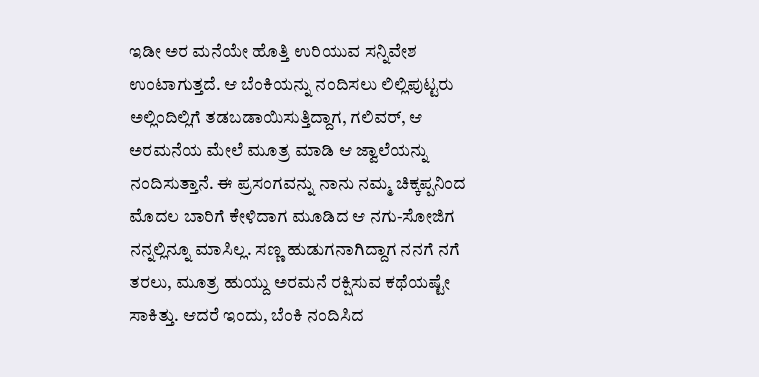ಇಡೀ ಅರ ಮನೆಯೇ ಹೊತ್ತಿ ಉರಿಯುವ ಸನ್ನಿವೇಶ ಉಂಟಾಗುತ್ತದೆ. ಆ ಬೆಂಕಿಯನ್ನು ನಂದಿಸಲು ಲಿಲ್ಲಿಪುಟ್ಟರು ಅಲ್ಲಿಂದಿಲ್ಲಿಗೆ ತಡಬಡಾಯಿಸುತ್ತಿದ್ದಾಗ, ಗಲಿವರ್, ಆ ಅರಮನೆಯ ಮೇಲೆ ಮೂತ್ರ ಮಾಡಿ ಆ ಜ್ವಾಲೆಯನ್ನು ನಂದಿಸುತ್ತಾನೆ. ಈ ಪ್ರಸಂಗವನ್ನು ನಾನು ನಮ್ಮ ಚಿಕ್ಕಪ್ಪನಿಂದ ಮೊದಲ ಬಾರಿಗೆ ಕೇಳಿದಾಗ ಮೂಡಿದ ಆ ನಗು-ಸೋಜಿಗ ನನ್ನಲ್ಲಿನ್ನೂ ಮಾಸಿಲ್ಲ. ಸಣ್ಣ ಹುಡುಗನಾಗಿದ್ದಾಗ ನನಗೆ ನಗೆ ತರಲು, ಮೂತ್ರ ಹುಯ್ದು ಅರಮನೆ ರಕ್ಷಿಸುವ ಕಥೆಯಷ್ಟೇ ಸಾಕಿತ್ತು. ಆದರೆ ಇಂದು, ಬೆಂಕಿ ನಂದಿಸಿದ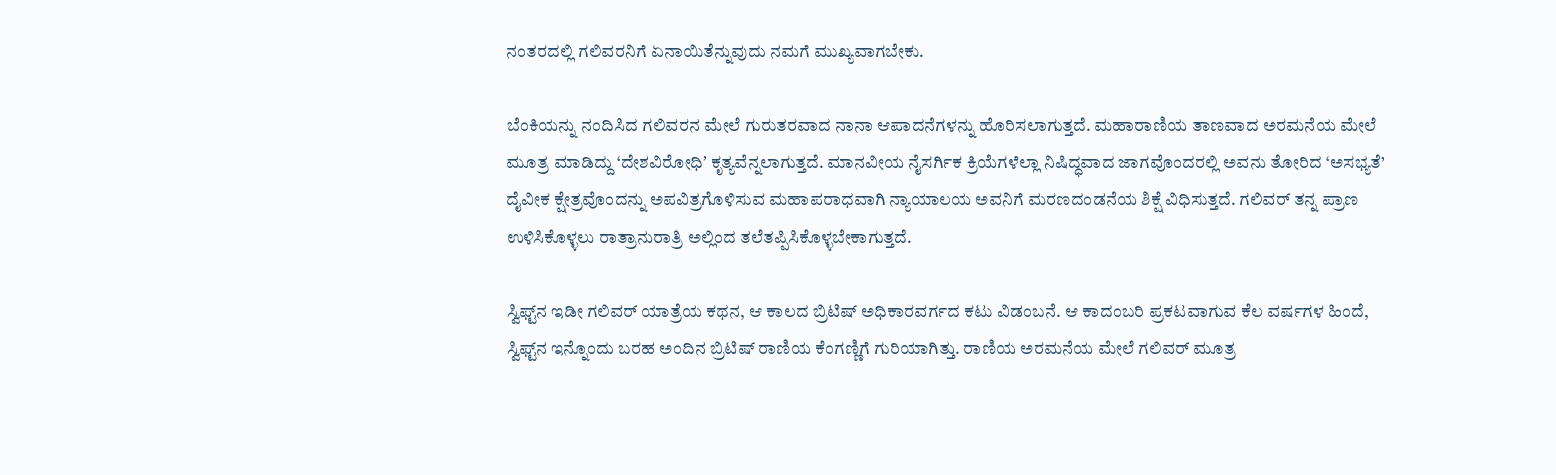ನಂತರದಲ್ಲಿ ಗಲಿವರನಿಗೆ ಏನಾಯಿತೆನ್ನುವುದು ನಮಗೆ ಮುಖ್ಯವಾಗಬೇಕು.

ಬೆಂಕಿಯನ್ನು ನಂದಿಸಿದ ಗಲಿವರನ ಮೇಲೆ ಗುರುತರವಾದ ನಾನಾ ಆಪಾದನೆಗಳನ್ನು ಹೊರಿಸಲಾಗುತ್ತದೆ. ಮಹಾರಾಣಿಯ ತಾಣವಾದ ಅರಮನೆಯ ಮೇಲೆ ಮೂತ್ರ ಮಾಡಿದ್ದು ‘ದೇಶವಿರೋಧಿʼ ಕೃತ್ಯವೆನ್ನಲಾಗುತ್ತದೆ. ಮಾನವೀಯ ನೈಸರ್ಗಿಕ ಕ್ರಿಯೆಗಳೆಲ್ಲಾ ನಿಷಿದ್ಧವಾದ ಜಾಗವೊಂದರಲ್ಲಿ ಅವನು ತೋರಿದ ‘ಅಸಭ್ಯತೆ’ ದೈವೀಕ ಕ್ಷೇತ್ರವೊಂದನ್ನು ಅಪವಿತ್ರಗೊಳಿಸುವ ಮಹಾಪರಾಧವಾಗಿ ನ್ಯಾಯಾಲಯ ಅವನಿಗೆ ಮರಣದಂಡನೆಯ ಶಿಕ್ಷೆ ವಿಧಿಸುತ್ತದೆ. ಗಲಿವರ್ ತನ್ನ ಪ್ರಾಣ ಉಳಿಸಿಕೊಳ್ಳಲು ರಾತ್ರಾನುರಾತ್ರಿ ಅಲ್ಲಿಂದ ತಲೆತಪ್ಪಿಸಿಕೊಳ್ಳಬೇಕಾಗುತ್ತದೆ.

ಸ್ವಿಫ್ಟ್‌ನ ಇಡೀ ಗಲಿವರ್ ಯಾತ್ರೆಯ ಕಥನ, ಆ ಕಾಲದ ಬ್ರಿಟಿಷ್ ಅಧಿಕಾರವರ್ಗದ ಕಟು ವಿಡಂಬನೆ. ಆ ಕಾದಂಬರಿ ಪ್ರಕಟವಾಗುವ ಕೆಲ ವರ್ಷಗಳ ಹಿಂದೆ, ಸ್ವಿಫ್ಟ್‌ನ ಇನ್ನೊಂದು ಬರಹ ಅಂದಿನ ಬ್ರಿಟಿಷ್ ರಾಣಿಯ ಕೆಂಗಣ್ಣಿಗೆ ಗುರಿಯಾಗಿತ್ತು. ರಾಣಿಯ ಅರಮನೆಯ ಮೇಲೆ ಗಲಿವರ್ ಮೂತ್ರ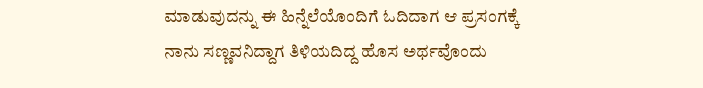ಮಾಡುವುದನ್ನು ಈ ಹಿನ್ನೆಲೆಯೊಂದಿಗೆ ಓದಿದಾಗ ಆ ಪ್ರಸಂಗಕ್ಕೆ ನಾನು ಸಣ್ಣವನಿದ್ದಾಗ ತಿಳಿಯದಿದ್ದ ಹೊಸ ಅರ್ಥವೊಂದು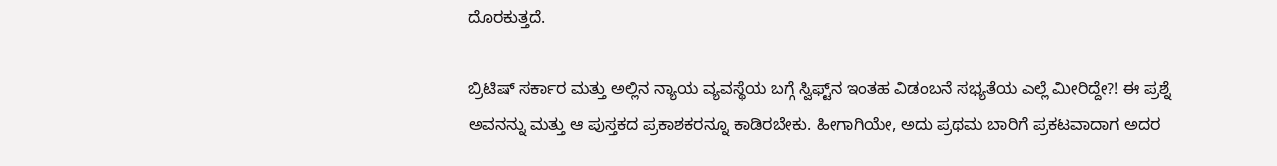ದೊರಕುತ್ತದೆ.

ಬ್ರಿಟಿಷ್ ಸರ್ಕಾರ ಮತ್ತು ಅಲ್ಲಿನ ನ್ಯಾಯ ವ್ಯವಸ್ಥೆಯ ಬಗ್ಗೆ ಸ್ವಿಫ್ಟ್‌ನ ಇಂತಹ ವಿಡಂಬನೆ ಸಭ್ಯತೆಯ ಎಲ್ಲೆ ಮೀರಿದ್ದೇ?! ಈ ಪ್ರಶ್ನೆ ಅವನನ್ನು ಮತ್ತು ಆ ಪುಸ್ತಕದ ಪ್ರಕಾಶಕರನ್ನೂ ಕಾಡಿರಬೇಕು. ಹೀಗಾಗಿಯೇ, ಅದು ಪ್ರಥಮ ಬಾರಿಗೆ ಪ್ರಕಟವಾದಾಗ ಅದರ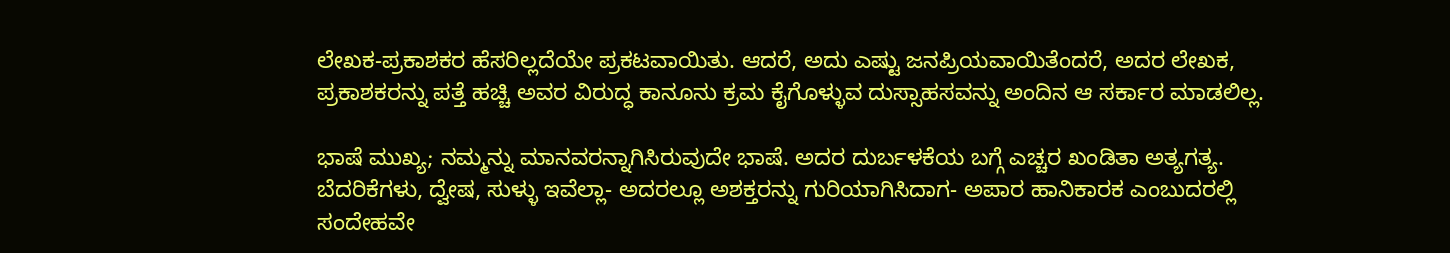ಲೇಖಕ-ಪ್ರಕಾಶಕರ ಹೆಸರಿಲ್ಲದೆಯೇ ಪ್ರಕಟವಾಯಿತು. ಆದರೆ, ಅದು ಎಷ್ಟು ಜನಪ್ರಿಯವಾಯಿತೆಂದರೆ, ಅದರ ಲೇಖಕ, ಪ್ರಕಾಶಕರನ್ನು ಪತ್ತೆ ಹಚ್ಚಿ ಅವರ ವಿರುದ್ಧ ಕಾನೂನು ಕ್ರಮ ಕೈಗೊಳ್ಳುವ ದುಸ್ಸಾಹಸವನ್ನು ಅಂದಿನ ಆ ಸರ್ಕಾರ ಮಾಡಲಿಲ್ಲ.

ಭಾಷೆ ಮುಖ್ಯ; ನಮ್ಮನ್ನು ಮಾನವರನ್ನಾಗಿಸಿರುವುದೇ ಭಾಷೆ. ಅದರ ದುರ್ಬಳಕೆಯ ಬಗ್ಗೆ ಎಚ್ಚರ ಖಂಡಿತಾ ಅತ್ಯಗತ್ಯ. ಬೆದರಿಕೆಗಳು, ದ್ವೇಷ, ಸುಳ್ಳು ಇವೆಲ್ಲಾ- ಅದರಲ್ಲೂ ಅಶಕ್ತರನ್ನು ಗುರಿಯಾಗಿಸಿದಾಗ- ಅಪಾರ ಹಾನಿಕಾರಕ ಎಂಬುದರಲ್ಲಿ ಸಂದೇಹವೇ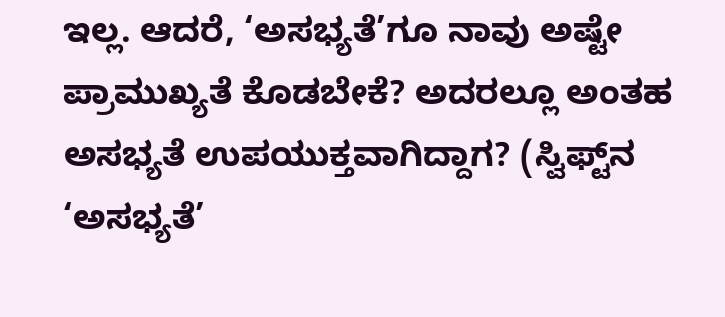ಇಲ್ಲ. ಆದರೆ, ‘ಅಸಭ್ಯತೆ’ಗೂ ನಾವು ಅಷ್ಟೇ ಪ್ರಾಮುಖ್ಯತೆ ಕೊಡಬೇಕೆ? ಅದರಲ್ಲೂ ಅಂತಹ ಅಸಭ್ಯತೆ ಉಪಯುಕ್ತವಾಗಿದ್ದಾಗ? (ಸ್ವಿಫ್ಟ್‌ನ ‘ಅಸಭ್ಯತೆ’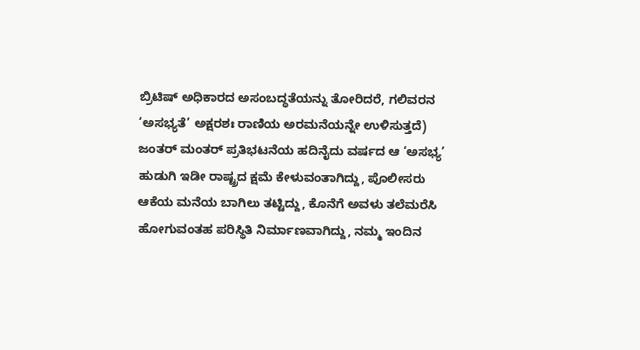ಬ್ರಿಟಿಷ್ ಅಧಿಕಾರದ ಅಸಂಬದ್ಧತೆಯನ್ನು ತೋರಿದರೆ, ಗಲಿವರನ ‘ಅಸಭ್ಯತೆ’ ಅಕ್ಷರಶಃ ರಾಣಿಯ ಅರಮನೆಯನ್ನೇ ಉಳಿಸುತ್ತದೆ) ಜಂತರ್ ಮಂತರ್ ಪ್ರತಿಭಟನೆಯ ಹದಿನೈದು ವರ್ಷದ ಆ ‘ಅಸಭ್ಯ’ ಹುಡುಗಿ ಇಡೀ ರಾಷ್ಟ್ರದ ಕ್ಷಮೆ ಕೇಳುವಂತಾಗಿದ್ದು, ಪೊಲೀಸರು ಆಕೆಯ ಮನೆಯ ಬಾಗಿಲು ತಟ್ಟಿದ್ದು, ಕೊನೆಗೆ ಅವಳು ತಲೆಮರೆಸಿ ಹೋಗುವಂತಹ ಪರಿಸ್ಥಿತಿ ನಿರ್ಮಾಣವಾಗಿದ್ದು, ನಮ್ಮ ಇಂದಿನ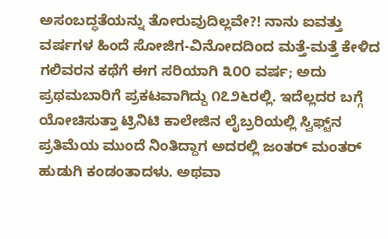ಅಸಂಬದ್ಧತೆಯನ್ನು ತೋರುವುದಿಲ್ಲವೇ?! ನಾನು ಐವತ್ತು ವರ್ಷಗಳ ಹಿಂದೆ ಸೋಜಿಗ-ವಿನೋದದಿಂದ ಮತ್ತೆ-ಮತ್ತೆ ಕೇಳಿದ ಗಲಿವರನ ಕಥೆಗೆ ಈಗ ಸರಿಯಾಗಿ ೩೦೦ ವರ್ಷ; ಅದು ಪ್ರಥಮಬಾರಿಗೆ ಪ್ರಕಟವಾಗಿದ್ದು ೧೭೨೬ರಲ್ಲಿ. ಇದೆಲ್ಲದರ ಬಗ್ಗೆ ಯೋಚಿಸುತ್ತಾ ಟ್ರಿನಿಟಿ ಕಾಲೇಜಿನ ಲೈಬ್ರರಿಯಲ್ಲಿ ಸ್ವಿಫ್ಟ್‌ನ ಪ್ರತಿಮೆಯ ಮುಂದೆ ನಿಂತಿದ್ದಾಗ ಅದರಲ್ಲಿ ಜಂತರ್ ಮಂತರ್ ಹುಡುಗಿ ಕಂಡಂತಾದಳು. ಅಥವಾ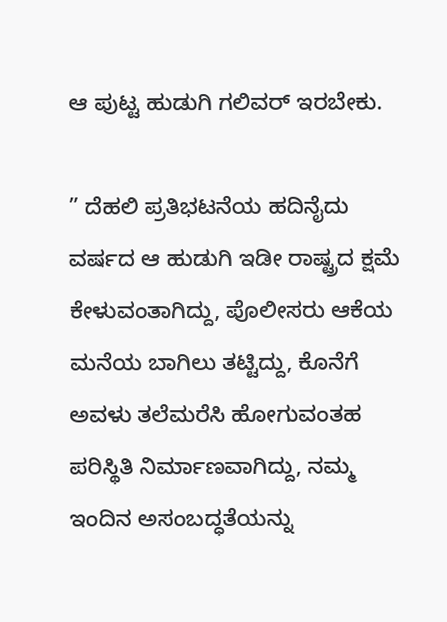ಆ ಪುಟ್ಟ ಹುಡುಗಿ ಗಲಿವರ್ ಇರಬೇಕು.

” ದೆಹಲಿ ಪ್ರತಿಭಟನೆಯ ಹದಿನೈದು ವರ್ಷದ ಆ ಹುಡುಗಿ ಇಡೀ ರಾಷ್ಟ್ರದ ಕ್ಷಮೆ ಕೇಳುವಂತಾಗಿದ್ದು, ಪೊಲೀಸರು ಆಕೆಯ ಮನೆಯ ಬಾಗಿಲು ತಟ್ಟಿದ್ದು, ಕೊನೆಗೆ ಅವಳು ತಲೆಮರೆಸಿ ಹೋಗುವಂತಹ ಪರಿಸ್ಥಿತಿ ನಿರ್ಮಾಣವಾಗಿದ್ದು, ನಮ್ಮ ಇಂದಿನ ಅಸಂಬದ್ಧತೆಯನ್ನು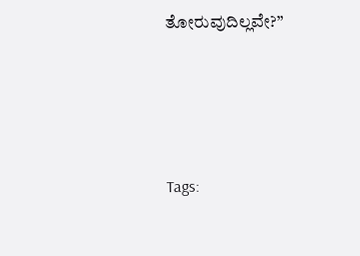ತೋರುವುದಿಲ್ಲವೇ?”





Tags: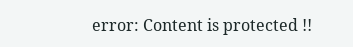error: Content is protected !!